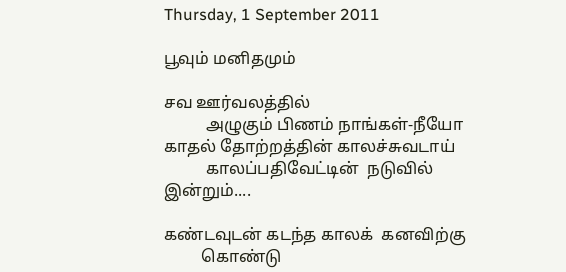Thursday, 1 September 2011

பூவும் மனிதமும்

சவ ஊர்வலத்தில்
          அழுகும் பிணம் நாங்கள்-நீயோ
காதல் தோற்றத்தின் காலச்சுவடாய்
          காலப்பதிவேட்டின்  நடுவில் இன்றும்....

கண்டவுடன் கடந்த காலக்  கனவிற்கு
         கொண்டு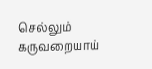செல்லும் கருவறையாய்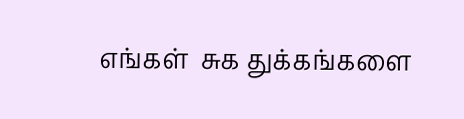எங்கள்  சுக துக்கங்களை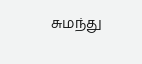சுமந்து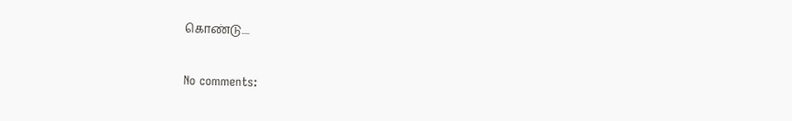கொண்டு....


No comments: